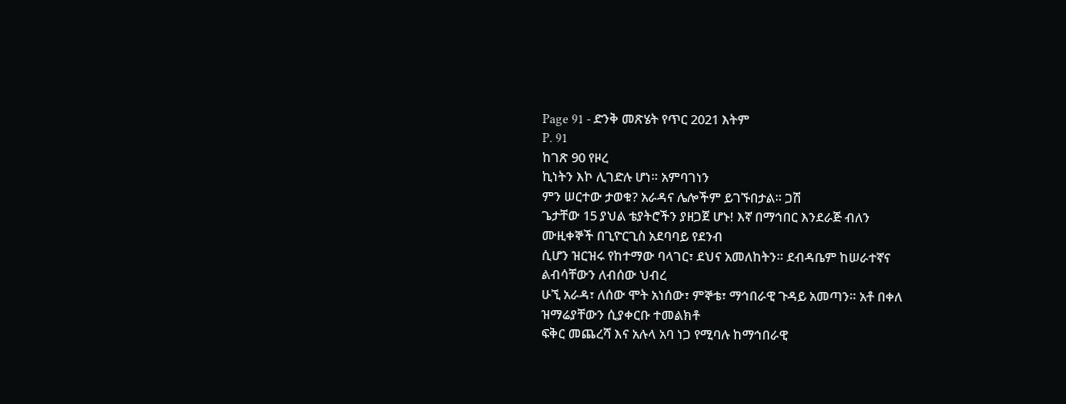Page 91 - ድንቅ መጽሄት የጥር 2021 እትም
P. 91
ከገጽ 90 የዞረ
ኪነትን እኮ ሊገድሉ ሆነ። አምባገነን
ምን ሠርተው ታወቁ? አራዳና ሌሎችም ይገኙበታል። ጋሽ
ጌታቸው 15 ያህል ቴያትሮችን ያዘጋጀ ሆኑ! እኛ በማኅበር እንደራጅ ብለን
ሙዚቀኞች በጊዮርጊስ አደባባይ የደንብ
ሲሆን ዝርዝሩ የከተማው ባላገር፣ ደህና አመለከትን። ደብዳቤም ከሠራተኛና
ልብሳቸውን ለብሰው ህብረ
ሁኚ አራዳ፣ ለሰው ሞት አነሰው፣ ምኞቴ፣ ማኅበራዊ ጉዳይ አመጣን። አቶ በቀለ
ዝማሬያቸውን ሲያቀርቡ ተመልክቶ
ፍቅር መጨረሻ እና አሉላ አባ ነጋ የሚባሉ ከማኅበራዊ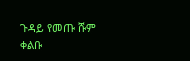ጉዳይ የመጡ ሹም
ቀልቡ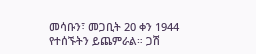መሳቡን፣ መጋቢት 20 ቀን 1944
የተሰኙትን ይጨምራል። ጋሽ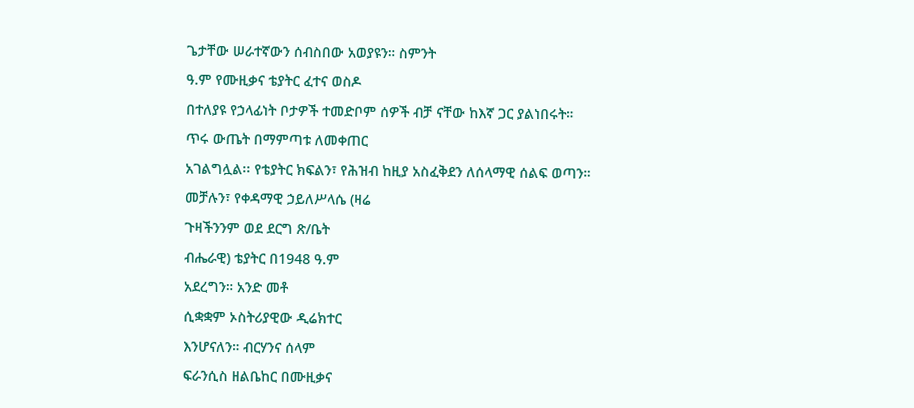ጌታቸው ሠራተኛውን ሰብስበው አወያዩን። ስምንት
ዓ.ም የሙዚቃና ቴያትር ፈተና ወስዶ
በተለያዩ የኃላፊነት ቦታዎች ተመድቦም ሰዎች ብቻ ናቸው ከእኛ ጋር ያልነበሩት።
ጥሩ ውጤት በማምጣቱ ለመቀጠር
አገልግሏል፡፡ የቴያትር ክፍልን፣ የሕዝብ ከዚያ አስፈቅደን ለሰላማዊ ሰልፍ ወጣን።
መቻሉን፣ የቀዳማዊ ኃይለሥላሴ (ዛሬ
ጉዛችንንም ወደ ደርግ ጽ/ቤት
ብሔራዊ) ቴያትር በ1948 ዓ.ም
አደረግን። አንድ መቶ
ሲቋቋም ኦስትሪያዊው ዲሬክተር
እንሆናለን። ብርሃንና ሰላም
ፍራንሲስ ዘልቤከር በሙዚቃና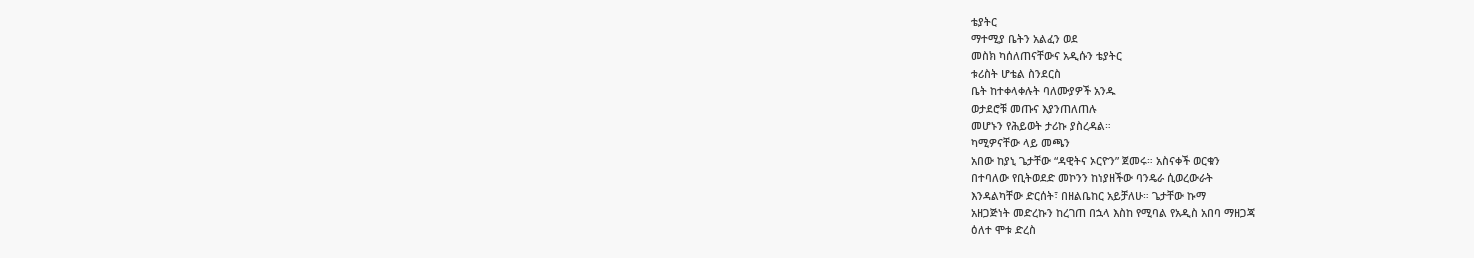ቴያትር
ማተሚያ ቤትን አልፈን ወደ
መስክ ካሰለጠናቸውና አዲሱን ቴያትር
ቱሪስት ሆቴል ስንደርስ
ቤት ከተቀላቀሉት ባለሙያዎች አንዱ
ወታደሮቹ መጡና እያንጠለጠሉ
መሆኑን የሕይወት ታሪኩ ያስረዳል።
ካሚዎናቸው ላይ መጫን
አበው ከያኒ ጌታቸው “ዳዊትና ኦርዮን” ጀመሩ። አስናቀች ወርቁን
በተባለው የቢትወደድ መኮንን ከነያዘችው ባንዴራ ሲወረውራት
እንዳልካቸው ድርሰት፣ በዘልቤከር አይቻለሁ። ጌታቸው ኩማ
አዘጋጅነት መድረኩን ከረገጠ በኋላ እስከ የሚባል የአዲስ አበባ ማዘጋጃ
ዕለተ ሞቱ ድረስ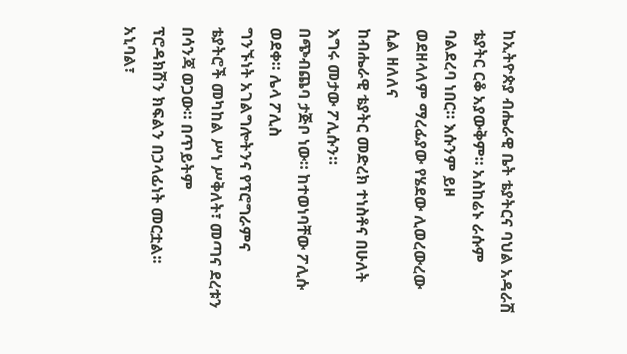ከኢትዮጵያ ብሔራዊ ቤት ቴያትርና ባህል አዳራሽ
ቴያትር ርቆ አያውቅም። አስከሬኑ ራሱም ባልደረባ ነበር። እሱንም ይዞ
ወደዘላለም ማረፊያው የሄደው ሊወረውረው ሲል ዘለለና
ከብሔራዊ ቴያትር መድረክ ተነስቶና በሁለት እግሩ መታው ፖሊሱን።
በጭብጨባ ታጅቦ ነው። ከተወነባቸው ፖሊሱ ወደቀ። ሌላ ፖሊስ
ግንኙነት አገልግሎትንና የፕሮግራምና
ቴያትሮች መካከል ሥነ ሥቅለት፣ መጣና ደረቱን በሳንጃ ወጋው። በጥይትም
ፕሮዳክሽን ክፍልን በኃላፊነት መርቷል፡፡
አኒባል፣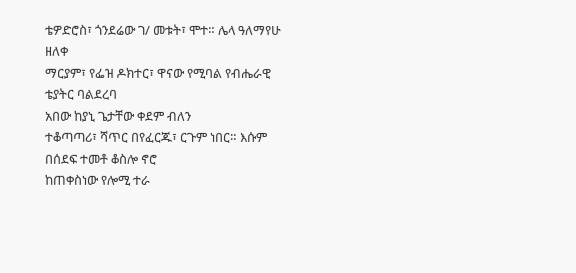ቴዎድሮስ፣ ጎንደሬው ገ/ መቱት፣ ሞተ። ሌላ ዓለማየሁ ዘለቀ
ማርያም፣ የፌዝ ዶክተር፣ ዋናው የሚባል የብሔራዊ ቴያትር ባልደረባ
አበው ከያኒ ጌታቸው ቀደም ብለን
ተቆጣጣሪ፣ ሻጥር በየፈርጁ፣ ርጉም ነበር። እሱም በሰደፍ ተመቶ ቆስሎ ኖሮ
ከጠቀስነው የሎሚ ተራ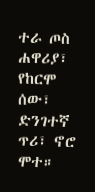ተራ ጦስ
ሐዋሪያ፣ የከርሞ ሰው፣ ድንገተኛ ጥሪ፣ ኖሮ ሞተ።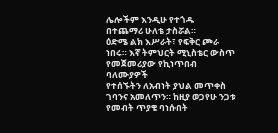ሌሎችም እንዲሁ የተጎዱ
በተጨማሪ ሁለቴ ታስሯል።
ዕድሜ ልክ እሥራት፣ የፍቅር ጮራ ነበሩ። እኛ ትምህርት ሚኒስቴር ውስጥ
የመጀመሪያው የኪነጥበብ ባለሙያዎች
የተሰኙትን ለአብነት ያህል መጥቀስ ገባንና አመለጥን። ከዚያ ወጋየሁ ንጋቱ
የመብት ጥያቄ ባነሱበት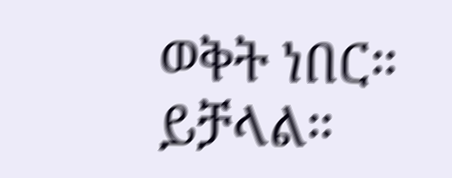ወቅት ነበር።
ይቻላል።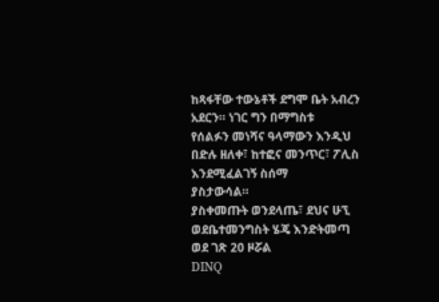ከጻፋቸው ተውኔቶች ደግሞ ቤት አብረን አደርን። ነገር ግን በማግስቱ
የሰልፉን መነሻና ዓላማውን እንዲህ
በድሉ ዘለቀ፣ ከተፎና መንጥር፣ ፖሊስ እንደሚፈልገኝ ስሰማ
ያስታውሳል።
ያስቀመጡት ወንደላጤ፣ ደህና ሁኚ ወደቤተመንግስት ሄጄ እንድትመጣ
ወደ ገጽ 20 ዞሯል
DINQ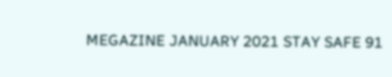MEGAZINE JANUARY 2021 STAY SAFE 91